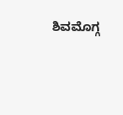ಶಿವಮೊಗ್ಗ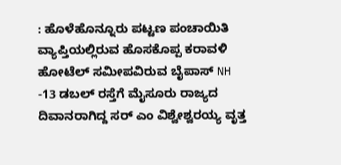: ಹೊಳೆಹೊನ್ನೂರು ಪಟ್ಟಣ ಪಂಚಾಯಿತಿ ವ್ಯಾಪ್ತಿಯಲ್ಲಿರುವ ಹೊಸಕೊಪ್ಪ ಕರಾವಳಿ ಹೋಟೆಲ್ ಸಮೀಪವಿರುವ ಬೈಪಾಸ್ NH -13 ಡಬಲ್ ರಸ್ತೆಗೆ ಮೈಸೂರು ರಾಜ್ಯದ ದಿವಾನರಾಗಿದ್ದ ಸರ್ ಎಂ ವಿಶ್ವೇಶ್ವರಯ್ಯ ವೃತ್ತ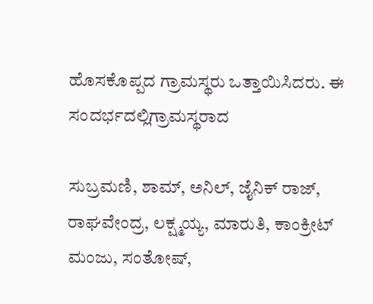ಹೊಸಕೊಪ್ಪದ ಗ್ರಾಮಸ್ಥರು ಒತ್ತಾಯಿಸಿದರು. ಈ ಸಂದರ್ಭದಲ್ಲಿಗ್ರಾಮಸ್ಥರಾದ

ಸುಬ್ರಮಣಿ, ಶಾಮ್, ಅನಿಲ್, ಜೈನಿಕ್ ರಾಜ್, ರಾಘವೇಂದ್ರ, ಲಕ್ಷ್ಮಯ್ಯ, ಮಾರುತಿ, ಕಾಂಕ್ರೀಟ್ ಮಂಜು, ಸಂತೋಷ್,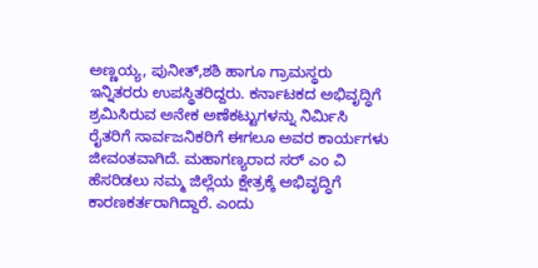ಅಣ್ಣಯ್ಯ, ಪುನೀತ್,ಶಶಿ ಹಾಗೂ ಗ್ರಾಮಸ್ಥರು ಇನ್ನಿತರರು ಉಪಸ್ಥಿತರಿದ್ದರು. ಕರ್ನಾಟಕದ ಅಭಿವೃದ್ಧಿಗೆ ಶ್ರಮಿಸಿರುವ ಅನೇಕ ಅಣೆಕಟ್ಟುಗಳನ್ನು ನಿರ್ಮಿಸಿ ರೈತರಿಗೆ ಸಾರ್ವಜನಿಕರಿಗೆ ಈಗಲೂ ಅವರ ಕಾರ್ಯಗಳು ಜೀವಂತವಾಗಿದೆ. ಮಹಾಗಣ್ಯರಾದ ಸರ್ ಎಂ ವಿ ಹೆಸರಿಡಲು ನಮ್ಮ ಜಿಲ್ಲೆಯ ಕ್ಷೇತ್ರಕ್ಕೆ ಅಭಿವೃದ್ಧಿಗೆ ಕಾರಣಕರ್ತರಾಗಿದ್ದಾರೆ. ಎಂದು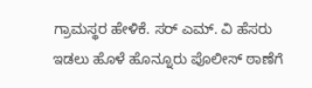ಗ್ರಾಮಸ್ಥರ ಹೇಳಿಕೆ. ಸರ್ ಎಮ್. ವಿ ಹೆಸರು ಇಡಲು ಹೊಳೆ ಹೊನ್ನೂರು ಪೊಲೀಸ್ ಠಾಣೆಗೆ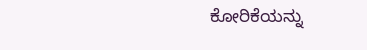ಕೋರಿಕೆಯನ್ನು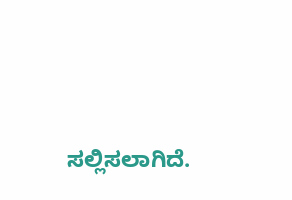ಸಲ್ಲಿಸಲಾಗಿದೆ.